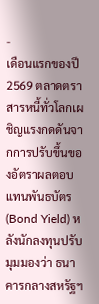-
เดือนแรกของปี 2569 ตลาดตราสารหนี้ทั่วโลกเผชิญแรงกดดันจากการปรับขึ้นของอัตราผลตอบแทนพันธบัตร (Bond Yield) หลังนักลงทุนปรับมุมมองว่า ธนาคารกลางสหรัฐฯ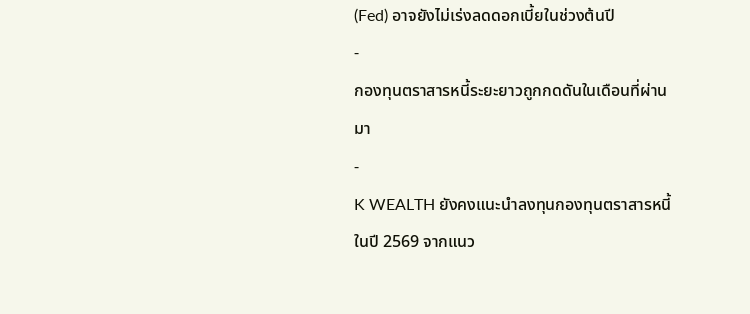(Fed) อาจยังไม่เร่งลดดอกเบี้ยในช่วงต้นปี
-
กองทุนตราสารหนี้ระยะยาวถูกกดดันในเดือนที่ผ่านมา
-
K WEALTH ยังคงแนะนำลงทุนกองทุนตราสารหนี้ในปี 2569 จากแนว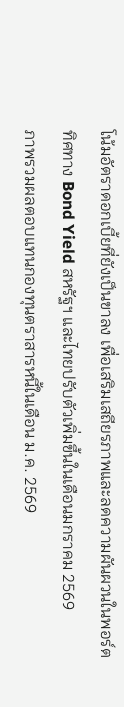โน้มอัตราดอกเบี้ยที่ยังเป็นขาลง เพื่อเสริมเสถียรภาพและลดความผันผวนในพอร์ต
ทิศทาง Bond Yield สหรัฐฯ และไทยปรับตัวเพิ่มขึ้นในเดือนมกราคม 2569
ภาพรวมผลตอบแทนกองทุนตราสารหนี้ในเดือน ม.ค. 2569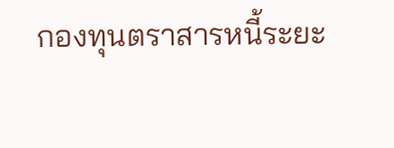กองทุนตราสารหนี้ระยะ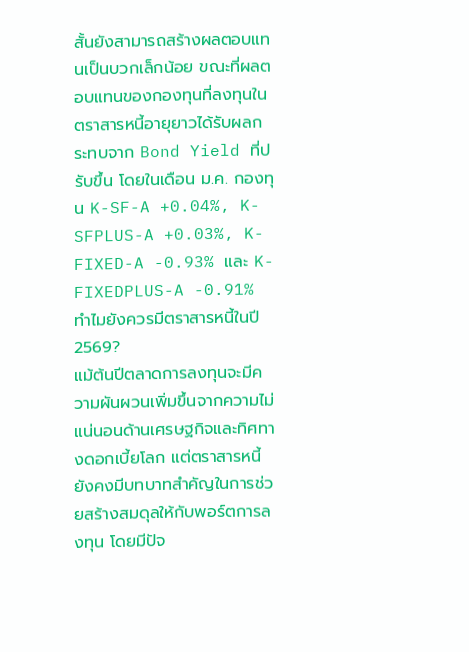สั้นยังสามารถสร้างผลตอบแทนเป็นบวกเล็กน้อย ขณะที่ผลตอบแทนของกองทุนที่ลงทุนในตราสารหนี้อายุยาวได้รับผลกระทบจาก Bond Yield ที่ปรับขึ้น โดยในเดือน ม.ค. กองทุน K-SF-A +0.04%, K-SFPLUS-A +0.03%, K-FIXED-A -0.93% และ K-FIXEDPLUS-A -0.91%
ทำไมยังควรมีตราสารหนี้ในปี 2569?
แม้ต้นปีตลาดการลงทุนจะมีความผันผวนเพิ่มขึ้นจากความไม่แน่นอนด้านเศรษฐกิจและทิศทางดอกเบี้ยโลก แต่ตราสารหนี้ยังคงมีบทบาทสำคัญในการช่วยสร้างสมดุลให้กับพอร์ตการลงทุน โดยมีปัจ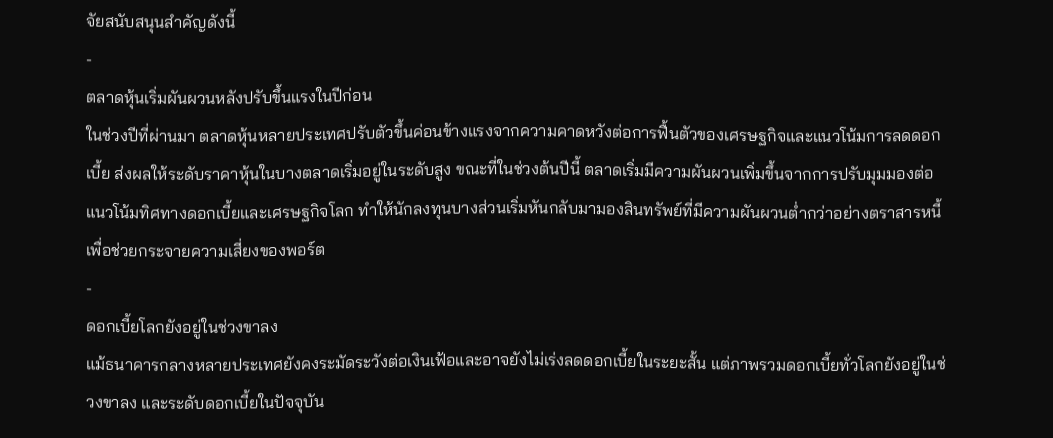จัยสนับสนุนสำคัญดังนี้
-
ตลาดหุ้นเริ่มผันผวนหลังปรับขึ้นแรงในปีก่อน
ในช่วงปีที่ผ่านมา ตลาดหุ้นหลายประเทศปรับตัวขึ้นค่อนข้างแรงจากความคาดหวังต่อการฟื้นตัวของเศรษฐกิจและแนวโน้มการลดดอกเบี้ย ส่งผลให้ระดับราคาหุ้นในบางตลาดเริ่มอยู่ในระดับสูง ขณะที่ในช่วงต้นปีนี้ ตลาดเริ่มมีความผันผวนเพิ่มขึ้นจากการปรับมุมมองต่อแนวโน้มทิศทางดอกเบี้ยและเศรษฐกิจโลก ทำให้นักลงทุนบางส่วนเริ่มหันกลับมามองสินทรัพย์ที่มีความผันผวนต่ำกว่าอย่างตราสารหนี้เพื่อช่วยกระจายความเสี่ยงของพอร์ต
-
ดอกเบี้ยโลกยังอยู่ในช่วงขาลง
แม้ธนาคารกลางหลายประเทศยังคงระมัดระวังต่อเงินเฟ้อและอาจยังไม่เร่งลดดอกเบี้ยในระยะสั้น แต่ภาพรวมดอกเบี้ยทั่วโลกยังอยู่ในช่วงขาลง และระดับดอกเบี้ยในปัจจุบัน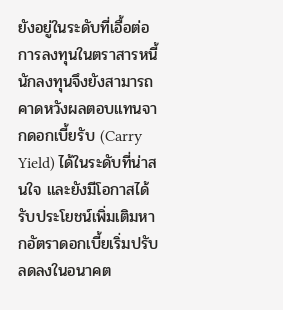ยังอยู่ในระดับที่เอื้อต่อการลงทุนในตราสารหนี้ นักลงทุนจึงยังสามารถคาดหวังผลตอบแทนจากดอกเบี้ยรับ (Carry Yield) ได้ในระดับที่น่าสนใจ และยังมีโอกาสได้รับประโยชน์เพิ่มเติมหากอัตราดอกเบี้ยเริ่มปรับลดลงในอนาคต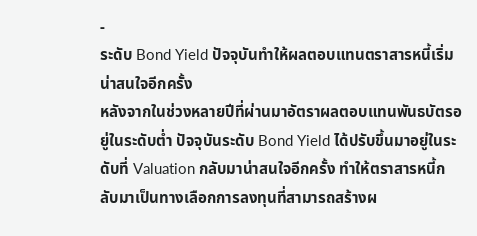-
ระดับ Bond Yield ปัจจุบันทำให้ผลตอบแทนตราสารหนี้เริ่มน่าสนใจอีกครั้ง
หลังจากในช่วงหลายปีที่ผ่านมาอัตราผลตอบแทนพันธบัตรอยู่ในระดับต่ำ ปัจจุบันระดับ Bond Yield ได้ปรับขึ้นมาอยู่ในระดับที่ Valuation กลับมาน่าสนใจอีกครั้ง ทำให้ตราสารหนี้กลับมาเป็นทางเลือกการลงทุนที่สามารถสร้างผ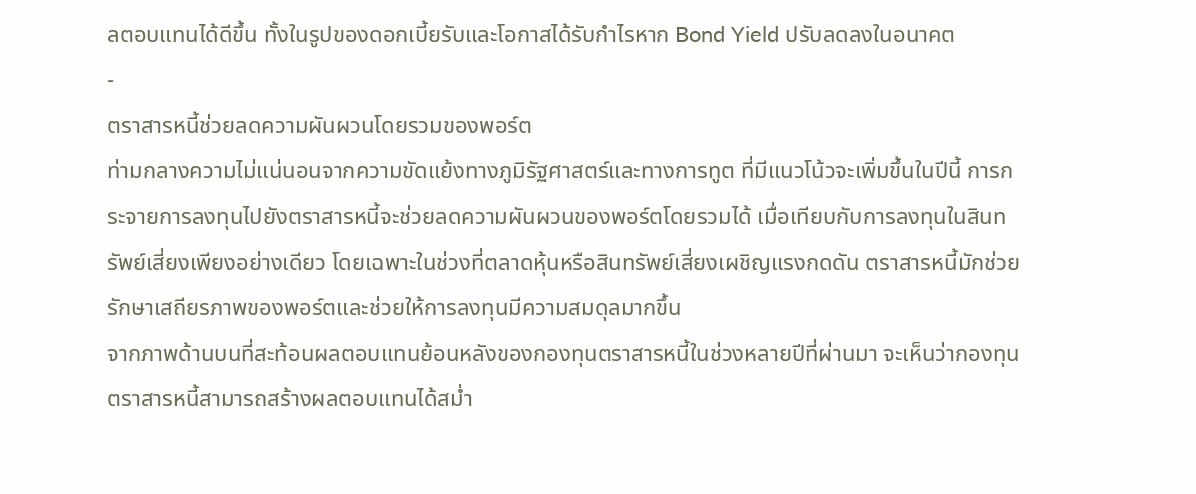ลตอบแทนได้ดีขึ้น ทั้งในรูปของดอกเบี้ยรับและโอกาสได้รับกำไรหาก Bond Yield ปรับลดลงในอนาคต
-
ตราสารหนี้ช่วยลดความผันผวนโดยรวมของพอร์ต
ท่ามกลางความไม่แน่นอนจากความขัดแย้งทางภูมิรัฐศาสตร์และทางการทูต ที่มีแนวโน้วจะเพิ่มขึ้นในปีนี้ การกระจายการลงทุนไปยังตราสารหนี้จะช่วยลดความผันผวนของพอร์ตโดยรวมได้ เมื่อเทียบกับการลงทุนในสินทรัพย์เสี่ยงเพียงอย่างเดียว โดยเฉพาะในช่วงที่ตลาดหุ้นหรือสินทรัพย์เสี่ยงเผชิญแรงกดดัน ตราสารหนี้มักช่วยรักษาเสถียรภาพของพอร์ตและช่วยให้การลงทุนมีความสมดุลมากขึ้น
จากภาพด้านบนที่สะท้อนผลตอบแทนย้อนหลังของกองทุนตราสารหนี้ในช่วงหลายปีที่ผ่านมา จะเห็นว่ากองทุนตราสารหนี้สามารถสร้างผลตอบแทนได้สม่ำ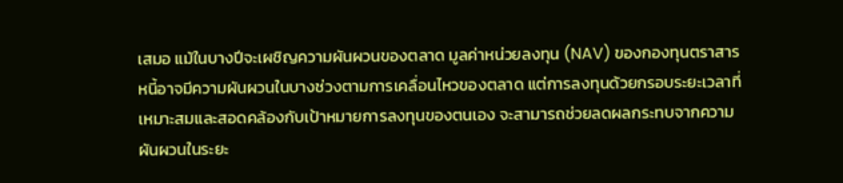เสมอ แม้ในบางปีจะเผชิญความผันผวนของตลาด มูลค่าหน่วยลงทุน (NAV) ของกองทุนตราสารหนี้อาจมีความผันผวนในบางช่วงตามการเคลื่อนไหวของตลาด แต่การลงทุนด้วยกรอบระยะเวลาที่เหมาะสมและสอดคล้องกับเป้าหมายการลงทุนของตนเอง จะสามารถช่วยลดผลกระทบจากความผันผวนในระยะ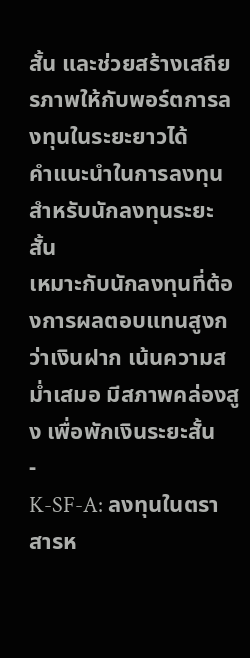สั้น และช่วยสร้างเสถียรภาพให้กับพอร์ตการลงทุนในระยะยาวได้
คำแนะนำในการลงทุน
สำหรับนักลงทุนระยะสั้น
เหมาะกับนักลงทุนที่ต้องการผลตอบแทนสูงกว่าเงินฝาก เน้นความสม่ำเสมอ มีสภาพคล่องสูง เพื่อพักเงินระยะสั้น
-
K-SF-A: ลงทุนในตราสารห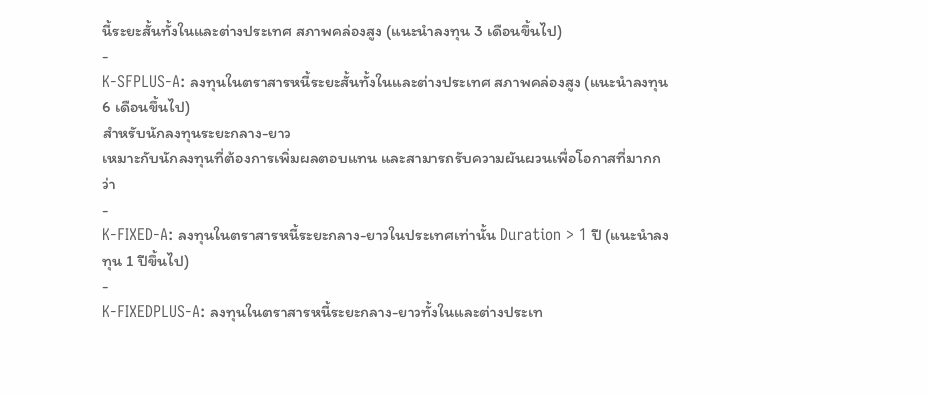นี้ระยะสั้นทั้งในและต่างประเทศ สภาพคล่องสูง (แนะนำลงทุน 3 เดือนขึ้นไป)
-
K-SFPLUS-A: ลงทุนในตราสารหนี้ระยะสั้นทั้งในและต่างประเทศ สภาพคล่องสูง (แนะนำลงทุน 6 เดือนขึ้นไป)
สำหรับนักลงทุนระยะกลาง-ยาว
เหมาะกับนักลงทุนที่ต้องการเพิ่มผลตอบแทน และสามารถรับความผันผวนเพื่อโอกาสที่มากกว่า
-
K-FIXED-A: ลงทุนในตราสารหนี้ระยะกลาง-ยาวในประเทศเท่านั้น Duration > 1 ปี (แนะนำลงทุน 1 ปีขึ้นไป)
-
K-FIXEDPLUS-A: ลงทุนในตราสารหนี้ระยะกลาง-ยาวทั้งในและต่างประเท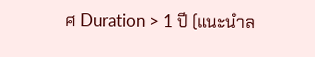ศ Duration > 1 ปี (แนะนำล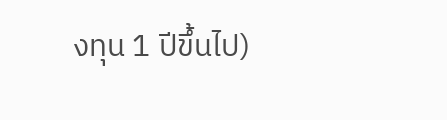งทุน 1 ปีขึ้นไป)